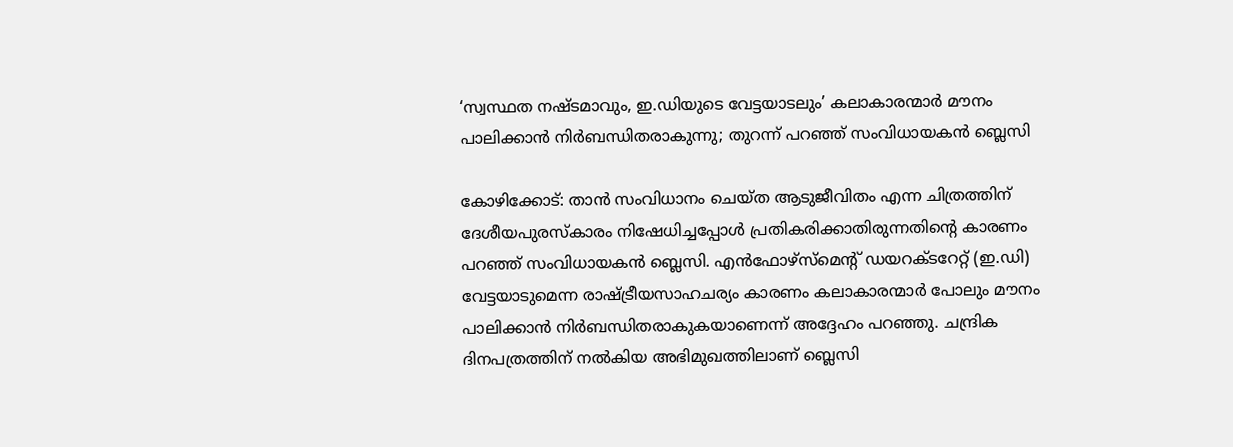‘സ്വസ്ഥത നഷ്ടമാവും, ഇ.ഡിയുടെ വേട്ടയാടലും’ കലാകാരന്മാര്‍ മൗനം പാലിക്കാന്‍ നിര്‍ബന്ധിതരാകുന്നു; തുറന്ന് പറഞ്ഞ് സംവിധായകൻ ബ്ലെസി

കോഴിക്കോട്: താന്‍ സംവിധാനം ചെയ്ത ആടുജീവിതം എന്ന ചിത്രത്തിന് ദേശീയപുരസ്‌കാരം നിഷേധിച്ചപ്പോള്‍ പ്രതികരിക്കാതിരുന്നതിന്റെ കാരണം പറഞ്ഞ് സംവിധായകന്‍ ബ്ലെസി. എന്‍ഫോഴ്‌സ്‌മെന്റ് ഡയറക്ടറേറ്റ് (ഇ.ഡി) വേട്ടയാടുമെന്ന രാഷ്ട്രീയസാഹചര്യം കാരണം കലാകാരന്മാര്‍ പോലും മൗനം പാലിക്കാന്‍ നിര്‍ബന്ധിതരാകുകയാണെന്ന് അദ്ദേഹം പറഞ്ഞു. ചന്ദ്രിക ദിനപത്രത്തിന് നല്‍കിയ അഭിമുഖത്തിലാണ് ബ്ലെസി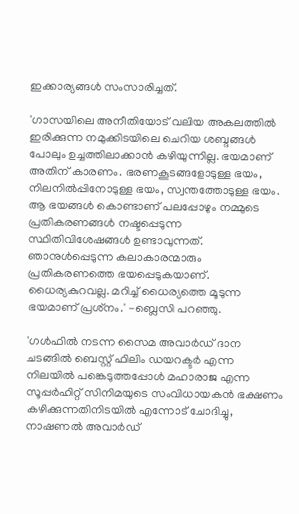ഇക്കാര്യങ്ങള്‍ സംസാരിച്ചത്.

'ഗാസയിലെ അനീതിയോട് വലിയ അകലത്തില്‍ ഇരിക്കുന്ന നമുക്കിടയിലെ ചെറിയ ശബ്ദങ്ങള്‍ പോലും ഉച്ചത്തിലാക്കാന്‍ കഴിയുന്നില്ല. ഭയമാണ് അതിന് കാരണം. ഭരണകൂടങ്ങളോടുള്ള ഭയം, നിലനില്‍പ്പിനോടുള്ള ഭയം, സ്വന്തത്തോടുള്ള ഭയം. ആ ഭയങ്ങള്‍ കൊണ്ടാണ് പലപ്പോഴും നമ്മുടെ പ്രതികരണങ്ങള്‍ നഷ്ടപ്പെടുന്ന സ്ഥിതിവിശേഷങ്ങള്‍ ഉണ്ടാവുന്നത്. ഞാനുള്‍പ്പെടുന്ന കലാകാരന്മാരും പ്രതികരണത്തെ ഭയപ്പെടുകയാണ്. ധൈര്യകുറവല്ല. മറിച്ച് ധൈര്യത്തെ മൂടുന്ന ഭയമാണ് പ്രശ്‌നം.' -ബ്ലെസി പറഞ്ഞു.

'ഗള്‍ഫില്‍ നടന്ന സൈമ അവാര്‍ഡ് ദാന ചടങ്ങില്‍ ബെസ്റ്റ് ഫിലിം ഡയറക്ടര്‍ എന്ന നിലയില്‍ പങ്കെടുത്തപ്പോള്‍ മഹാരാജ എന്ന സൂപ്പര്‍ഹിറ്റ് സിനിമയുടെ സംവിധായകന്‍ ഭക്ഷണം കഴിക്കുന്നതിനിടയില്‍ എന്നോട് ചോദിച്ചു, നാഷണല്‍ അവാര്‍ഡ്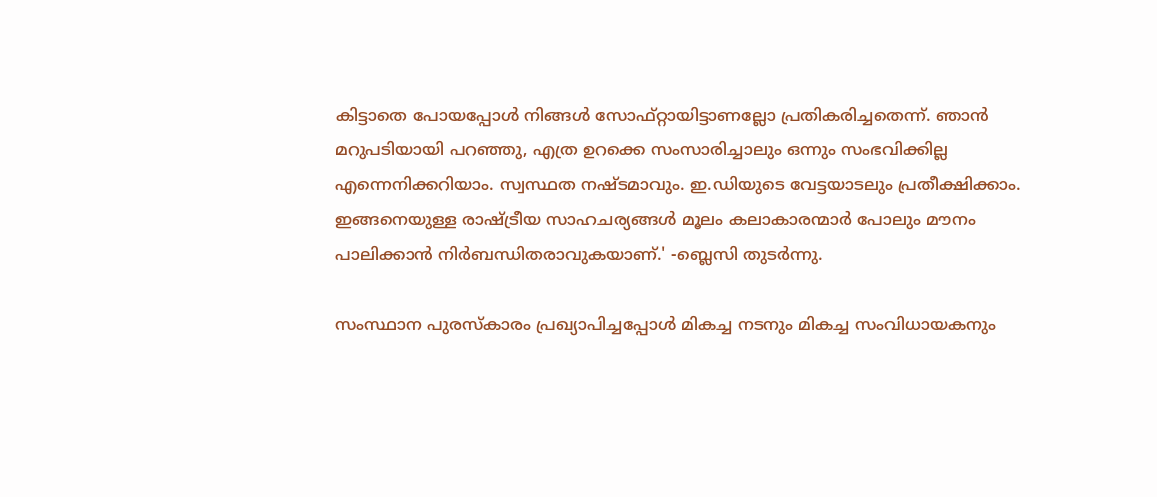കിട്ടാതെ പോയപ്പോള്‍ നിങ്ങള്‍ സോഫ്റ്റായിട്ടാണല്ലോ പ്രതികരിച്ചതെന്ന്. ഞാന്‍ മറുപടിയായി പറഞ്ഞു, എത്ര ഉറക്കെ സംസാരിച്ചാലും ഒന്നും സംഭവിക്കില്ല എന്നെനിക്കറിയാം. സ്വസ്ഥത നഷ്ടമാവും. ഇ.ഡിയുടെ വേട്ടയാടലും പ്രതീക്ഷിക്കാം. ഇങ്ങനെയുള്ള രാഷ്ട്രീയ സാഹചര്യങ്ങള്‍ മൂലം കലാകാരന്മാര്‍ പോലും മൗനം പാലിക്കാന്‍ നിര്‍ബന്ധിതരാവുകയാണ്.' -ബ്ലെസി തുടര്‍ന്നു.

സംസ്ഥാന പുരസ്‌കാരം പ്രഖ്യാപിച്ചപ്പോള്‍ മികച്ച നടനും മികച്ച സംവിധായകനും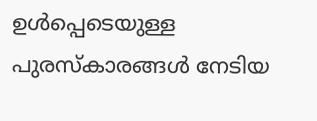ഉള്‍പ്പെടെയുള്ള പുരസ്‌കാരങ്ങള്‍ നേടിയ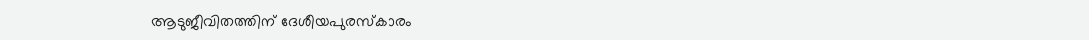ആടുജീവിതത്തിന് ദേശീയപുരസ്‌കാരം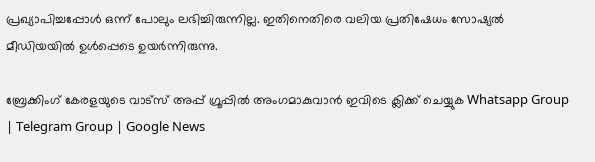പ്രഖ്യാപിച്ചപ്പോള്‍ ഒന്ന് പോലും ലഭിച്ചിരുന്നില്ല. ഇതിനെതിരെ വലിയ പ്രതിഷേധം സോഷ്യല്‍ മീഡിയയില്‍ ഉള്‍പ്പെടെ ഉയര്‍ന്നിരുന്നു.

ബ്രേക്കിംഗ് കേരളയുടെ വാട്സ് അപ്പ് ഗ്രൂപ്പിൽ അംഗമാകുവാൻ ഇവിടെ ക്ലിക്ക് ചെയ്യുക Whatsapp Group | Telegram Group | Google News